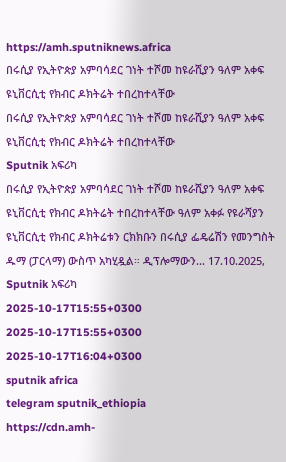https://amh.sputniknews.africa
በሩሲያ የኢትዮጵያ አምባሳደር ገነት ተሾመ ከዩራሺያን ዓለም አቀፍ ዩኒቨርሲቲ የክብር ዶክትሬት ተበረከተላቸው
በሩሲያ የኢትዮጵያ አምባሳደር ገነት ተሾመ ከዩራሺያን ዓለም አቀፍ ዩኒቨርሲቲ የክብር ዶክትሬት ተበረከተላቸው
Sputnik አፍሪካ
በሩሲያ የኢትዮጵያ አምባሳደር ገነት ተሾመ ከዩራሺያን ዓለም አቀፍ ዩኒቨርሲቲ የክብር ዶክትሬት ተበረከተላቸው ዓለም አቀፉ የዩራሻያን ዩኒቨርሲቲ የክብር ዶክትሬቱን ርክክቡን በሩሲያ ፌዴሬሽን የመንግስት ዱማ (ፓርላማ) ውስጥ አካሂዷል። ዲፕሎማውን... 17.10.2025, Sputnik አፍሪካ
2025-10-17T15:55+0300
2025-10-17T15:55+0300
2025-10-17T16:04+0300
sputnik africa
telegram sputnik_ethiopia
https://cdn.amh-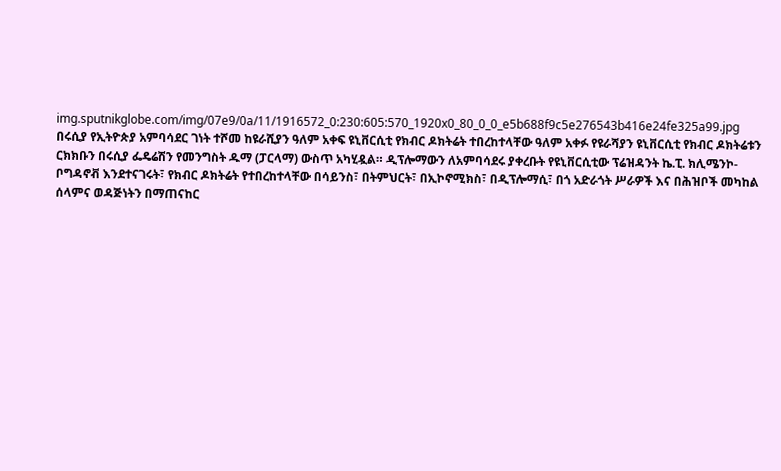img.sputnikglobe.com/img/07e9/0a/11/1916572_0:230:605:570_1920x0_80_0_0_e5b688f9c5e276543b416e24fe325a99.jpg
በሩሲያ የኢትዮጵያ አምባሳደር ገነት ተሾመ ከዩራሺያን ዓለም አቀፍ ዩኒቨርሲቲ የክብር ዶክትሬት ተበረከተላቸው ዓለም አቀፉ የዩራሻያን ዩኒቨርሲቲ የክብር ዶክትሬቱን ርክክቡን በሩሲያ ፌዴሬሽን የመንግስት ዱማ (ፓርላማ) ውስጥ አካሂዷል። ዲፕሎማውን ለአምባሳደሩ ያቀረቡት የዩኒቨርሲቲው ፕሬዝዳንት ኬ.ፒ. ክሊሜንኮ-ቦግዳኖቭ እንደተናገሩት፣ የክብር ዶክትሬት የተበረከተላቸው በሳይንስ፣ በትምህርት፣ በኢኮኖሚክስ፣ በዲፕሎማሲ፣ በጎ አድራጎት ሥራዎች እና በሕዝቦች መካከል ሰላምና ወዳጅነትን በማጠናከር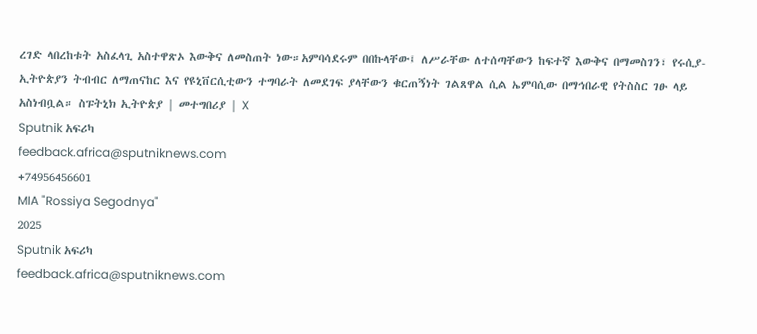ረገድ ላበረከቱት አስፈላጊ አስተዋጽኦ እውቅና ለመስጠት ነው።አምባሳደሩም በበኩላቸው፤ ለሥራቸው ለተሰጣቸውን ከፍተኛ እውቅና በማመስገን፣ የሩሲያ-ኢትዮጵያን ትብብር ለማጠናከር እና የዩኒቨርሲቲውን ተግባራት ለመደገፍ ያላቸውን ቁርጠኝነት ገልጸዋል ሲል ኤምባሲው በማኅበራዊ የትስስር ገፁ ላይ አስነብቧል። ስፑትኒክ ኢትዮጵያ | መተግበሪያ | X
Sputnik አፍሪካ
feedback.africa@sputniknews.com
+74956456601
MIA "Rossiya Segodnya"
2025
Sputnik አፍሪካ
feedback.africa@sputniknews.com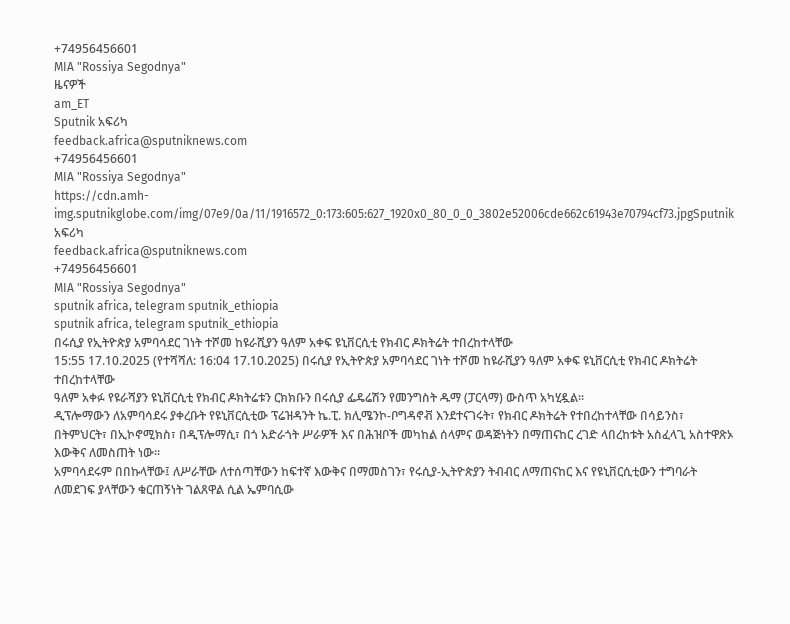+74956456601
MIA "Rossiya Segodnya"
ዜናዎች
am_ET
Sputnik አፍሪካ
feedback.africa@sputniknews.com
+74956456601
MIA "Rossiya Segodnya"
https://cdn.amh-img.sputnikglobe.com/img/07e9/0a/11/1916572_0:173:605:627_1920x0_80_0_0_3802e52006cde662c61943e70794cf73.jpgSputnik አፍሪካ
feedback.africa@sputniknews.com
+74956456601
MIA "Rossiya Segodnya"
sputnik africa, telegram sputnik_ethiopia
sputnik africa, telegram sputnik_ethiopia
በሩሲያ የኢትዮጵያ አምባሳደር ገነት ተሾመ ከዩራሺያን ዓለም አቀፍ ዩኒቨርሲቲ የክብር ዶክትሬት ተበረከተላቸው
15:55 17.10.2025 (የተሻሻለ: 16:04 17.10.2025) በሩሲያ የኢትዮጵያ አምባሳደር ገነት ተሾመ ከዩራሺያን ዓለም አቀፍ ዩኒቨርሲቲ የክብር ዶክትሬት ተበረከተላቸው
ዓለም አቀፉ የዩራሻያን ዩኒቨርሲቲ የክብር ዶክትሬቱን ርክክቡን በሩሲያ ፌዴሬሽን የመንግስት ዱማ (ፓርላማ) ውስጥ አካሂዷል።
ዲፕሎማውን ለአምባሳደሩ ያቀረቡት የዩኒቨርሲቲው ፕሬዝዳንት ኬ.ፒ. ክሊሜንኮ-ቦግዳኖቭ እንደተናገሩት፣ የክብር ዶክትሬት የተበረከተላቸው በሳይንስ፣ በትምህርት፣ በኢኮኖሚክስ፣ በዲፕሎማሲ፣ በጎ አድራጎት ሥራዎች እና በሕዝቦች መካከል ሰላምና ወዳጅነትን በማጠናከር ረገድ ላበረከቱት አስፈላጊ አስተዋጽኦ እውቅና ለመስጠት ነው።
አምባሳደሩም በበኩላቸው፤ ለሥራቸው ለተሰጣቸውን ከፍተኛ እውቅና በማመስገን፣ የሩሲያ-ኢትዮጵያን ትብብር ለማጠናከር እና የዩኒቨርሲቲውን ተግባራት ለመደገፍ ያላቸውን ቁርጠኝነት ገልጸዋል ሲል ኤምባሲው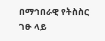በማኅበራዊ የትስስር ገፁ ላይ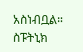አስነብቧል።
ስፑትኒክ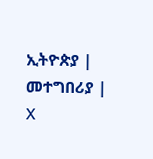ኢትዮጵያ | መተግበሪያ | X